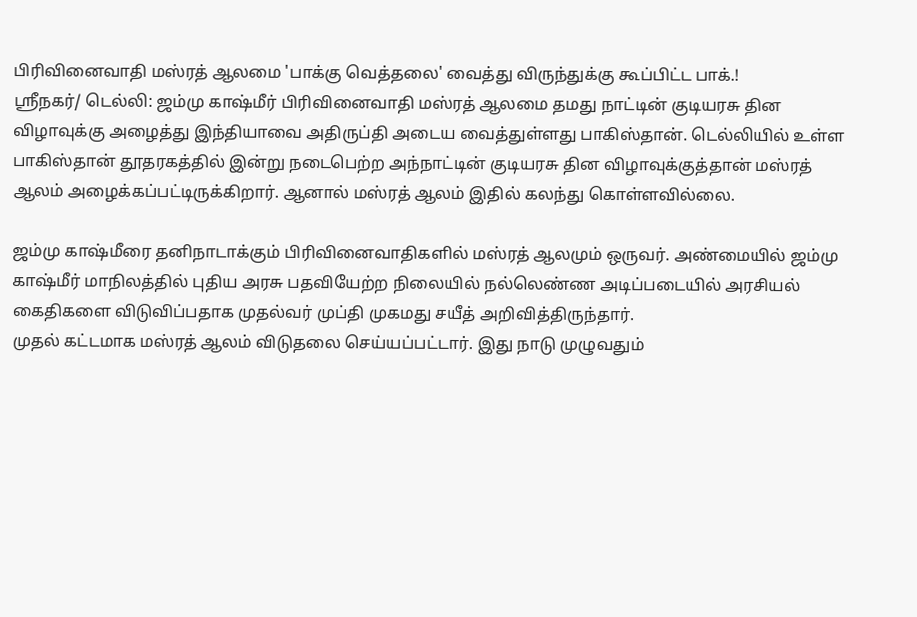பிரிவினைவாதி மஸ்ரத் ஆலமை 'பாக்கு வெத்தலை' வைத்து விருந்துக்கு கூப்பிட்ட பாக்.!
ஸ்ரீநகர்/ டெல்லி: ஜம்மு காஷ்மீர் பிரிவினைவாதி மஸ்ரத் ஆலமை தமது நாட்டின் குடியரசு தின விழாவுக்கு அழைத்து இந்தியாவை அதிருப்தி அடைய வைத்துள்ளது பாகிஸ்தான். டெல்லியில் உள்ள பாகிஸ்தான் தூதரகத்தில் இன்று நடைபெற்ற அந்நாட்டின் குடியரசு தின விழாவுக்குத்தான் மஸ்ரத் ஆலம் அழைக்கப்பட்டிருக்கிறார். ஆனால் மஸ்ரத் ஆலம் இதில் கலந்து கொள்ளவில்லை.

ஜம்மு காஷ்மீரை தனிநாடாக்கும் பிரிவினைவாதிகளில் மஸ்ரத் ஆலமும் ஒருவர். அண்மையில் ஜம்மு காஷ்மீர் மாநிலத்தில் புதிய அரசு பதவியேற்ற நிலையில் நல்லெண்ண அடிப்படையில் அரசியல் கைதிகளை விடுவிப்பதாக முதல்வர் முப்தி முகமது சயீத் அறிவித்திருந்தார்.
முதல் கட்டமாக மஸ்ரத் ஆலம் விடுதலை செய்யப்பட்டார். இது நாடு முழுவதும்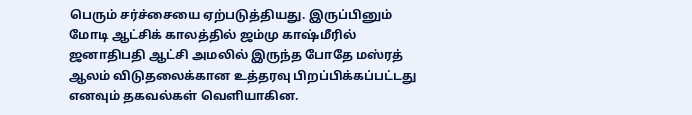பெரும் சர்ச்சையை ஏற்படுத்தியது. இருப்பினும் மோடி ஆட்சிக் காலத்தில் ஜம்மு காஷ்மீரில் ஜனாதிபதி ஆட்சி அமலில் இருந்த போதே மஸ்ரத் ஆலம் விடுதலைக்கான உத்தரவு பிறப்பிக்கப்பட்டது எனவும் தகவல்கள் வெளியாகின.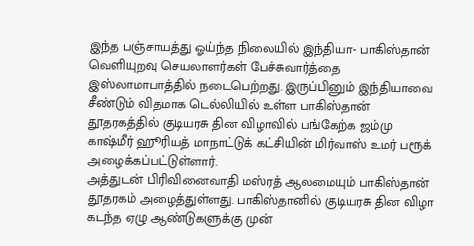இந்த பஞ்சாயத்து ஓய்ந்த நிலையில் இந்தியா- பாகிஸ்தான் வெளியுறவு செயலாளர்கள் பேச்சுவார்த்தை இஸ்லாமாபாத்தில் நடைபெற்றது. இருப்பினும் இந்தியாவை சீண்டும் விதமாக டெல்லியில் உள்ள பாகிஸ்தான் தூதரகத்தில் குடியரசு தின விழாவில் பங்கேற்க ஜம்மு காஷ்மீர் ஹூரியத் மாநாட்டுக் கட்சியின் மிர்வாஸ் உமர் பரூக் அழைக்கப்பட்டுள்ளார்.
அத்துடன் பிரிவினைவாதி மஸ்ரத் ஆலமையும் பாகிஸ்தான் தூதரகம் அழைத்துள்ளது. பாகிஸ்தானில் குடியரசு தின விழா கடந்த ஏழு ஆண்டுகளுக்கு முன்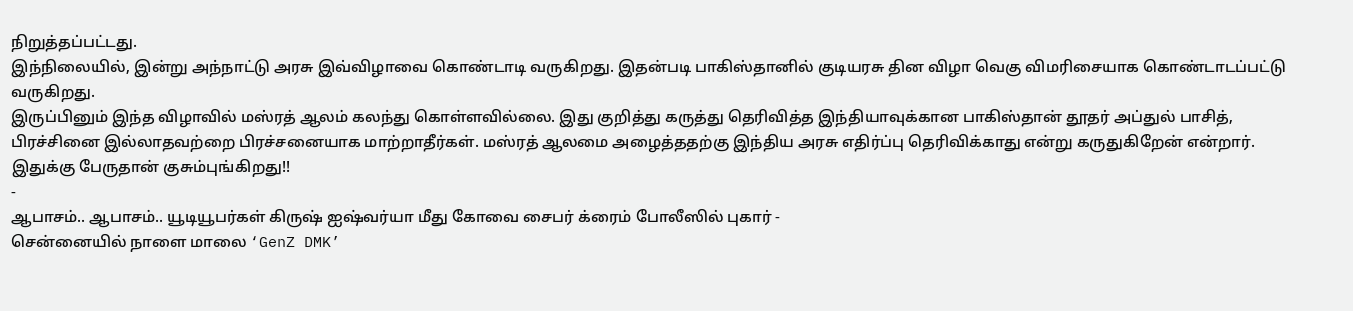நிறுத்தப்பட்டது.
இந்நிலையில், இன்று அந்நாட்டு அரசு இவ்விழாவை கொண்டாடி வருகிறது. இதன்படி பாகிஸ்தானில் குடியரசு தின விழா வெகு விமரிசையாக கொண்டாடப்பட்டு வருகிறது.
இருப்பினும் இந்த விழாவில் மஸ்ரத் ஆலம் கலந்து கொள்ளவில்லை. இது குறித்து கருத்து தெரிவித்த இந்தியாவுக்கான பாகிஸ்தான் தூதர் அப்துல் பாசித், பிரச்சினை இல்லாதவற்றை பிரச்சனையாக மாற்றாதீர்கள். மஸ்ரத் ஆலமை அழைத்ததற்கு இந்திய அரசு எதிர்ப்பு தெரிவிக்காது என்று கருதுகிறேன் என்றார்.
இதுக்கு பேருதான் குசும்புங்கிறது!!
-
ஆபாசம்.. ஆபாசம்.. யூடியூபர்கள் கிருஷ் ஐஷ்வர்யா மீது கோவை சைபர் க்ரைம் போலீஸில் புகார் -
சென்னையில் நாளை மாலை ‘GenZ DMK’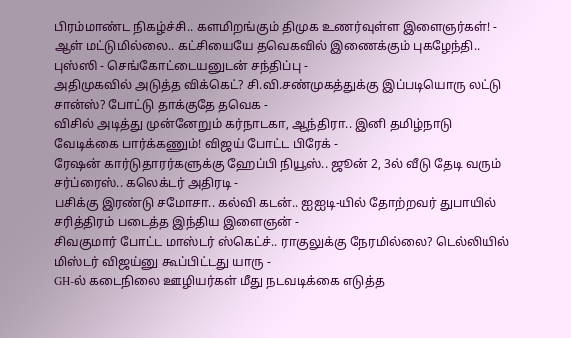பிரம்மாண்ட நிகழ்ச்சி.. களமிறங்கும் திமுக உணர்வுள்ள இளைஞர்கள்! -
ஆள் மட்டுமில்லை.. கட்சியையே தவெகவில் இணைக்கும் புகழேந்தி.. புஸ்ஸி - செங்கோட்டையனுடன் சந்திப்பு -
அதிமுகவில் அடுத்த விக்கெட்? சி.வி.சண்முகத்துக்கு இப்படியொரு லட்டு சான்ஸ்? போட்டு தாக்குதே தவெக -
விசில் அடித்து முன்னேறும் கர்நாடகா, ஆந்திரா.. இனி தமிழ்நாடு வேடிக்கை பார்க்கணும்! விஜய் போட்ட பிரேக் -
ரேஷன் கார்டுதாரர்களுக்கு ஹேப்பி நியூஸ்.. ஜூன் 2, 3ல் வீடு தேடி வரும் சர்ப்ரைஸ்.. கலெக்டர் அதிரடி -
பசிக்கு இரண்டு சமோசா.. கல்வி கடன்.. ஐஐடி-யில் தோற்றவர் துபாயில் சரித்திரம் படைத்த இந்திய இளைஞன் -
சிவகுமார் போட்ட மாஸ்டர் ஸ்கெட்ச்.. ராகுலுக்கு நேரமில்லை? டெல்லியில் மிஸ்டர் விஜய்னு கூப்பிட்டது யாரு -
GH-ல் கடைநிலை ஊழியர்கள் மீது நடவடிக்கை எடுத்த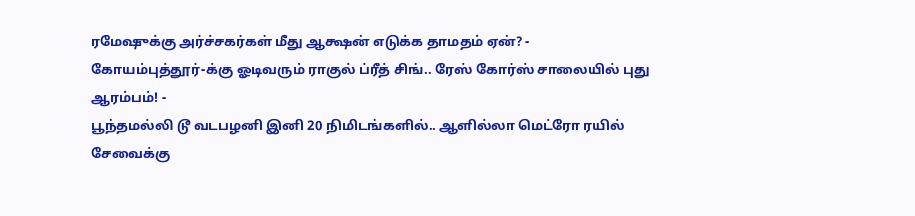ரமேஷுக்கு அர்ச்சகர்கள் மீது ஆக்ஷன் எடுக்க தாமதம் ஏன்? -
கோயம்புத்தூர்-க்கு ஓடிவரும் ராகுல் ப்ரீத் சிங்.. ரேஸ் கோர்ஸ் சாலையில் புது ஆரம்பம்! -
பூந்தமல்லி டூ வடபழனி இனி 20 நிமிடங்களில்.. ஆளில்லா மெட்ரோ ரயில் சேவைக்கு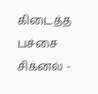கிடைத்த பச்சை சிக்னல் -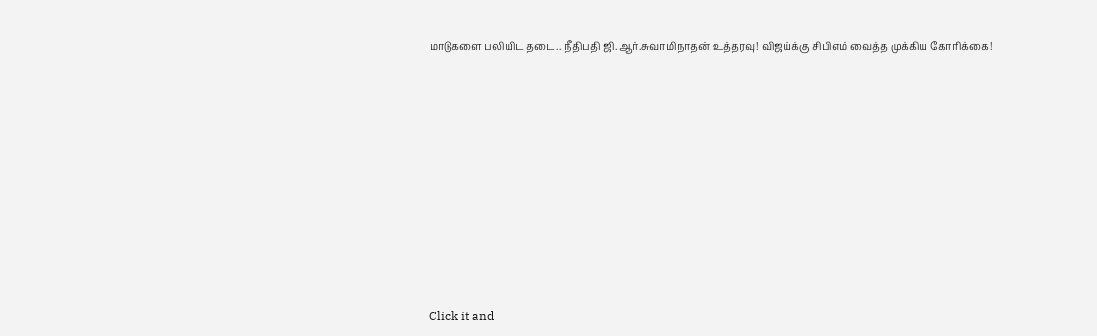மாடுகளை பலியிட தடை.. நீதிபதி ஜி.ஆர்.சுவாமிநாதன் உத்தரவு! விஜய்க்கு சிபிஎம் வைத்த முக்கிய கோரிக்கை!












Click it and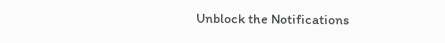Unblock the Notifications